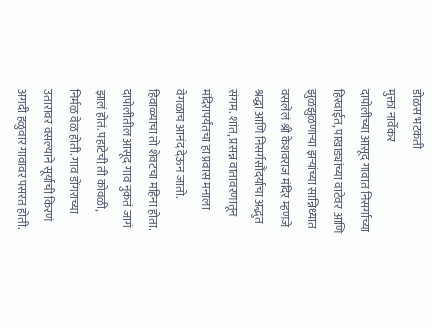डोळस भटकंती
मुक्ता नार्वेकर
दापोलीच्या आसूद गावात निसर्गाच्या हिरवाईत, पाखाड्यांच्या वाटेवर आणि झुळझुळणाऱ्या झऱ्यांच्या सान्निध्यात वसलेलं श्री केशवराज मंदिर म्हणजे श्रद्धा आणि निसर्गसौंदर्याचा अद्भुत संगम. शांत, प्रसन्न वातावरणातून मंदिरापर्यंतचा हा प्रवास मनाला वेगळाच आनंद देऊन जातो.
हिवाळ्याचा तो शेवटचा महिना होता. दापोलीतील आसूद गाव नुकतं जागं झालं होतं. पहाटेची ती कोवळी, निर्मळ वेळ होती. गाव डोंगराच्या उतारावर वसल्याने सूर्याची किरणं अगदी हळुवार गावावर पसरत होती.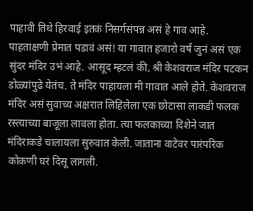पाहावी तिथे हिरवाई इतकं निसर्गसंपन्न असं हे गाव आहे. पाहताक्षणी प्रेमात पडावं असं! या गावात हजारो वर्षं जुनं असं एक सुंदर मंदिर उभं आहे. आसूद म्हटलं की, श्री केशवराज मंदिर पटकन डोळ्यांपुढे येतंच. ते मंदिर पाहायला मी गावात आले होते. केशवराज मंदिर असं सुवाच्य अक्षरात लिहिलेला एक छोटासा लाकडी फलक रस्त्याच्या बाजूला लावला होता. त्या फलकाच्या दिशेने जात मंदिराकडे चालायला सुरुवात केली. जाताना वाटेवर पारंपरिक कोकणी घरं दिसू लागली.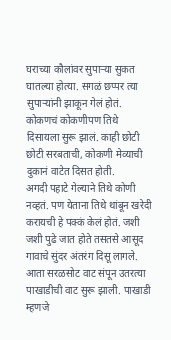घराच्या कौलांवर सुपाऱ्या सुकत घातल्या होत्या. सगळं छप्पर त्या सुपाऱ्यांनी झाकून गेलं होतं. कोकणचं कोकणीपण तिथे दिसायला सुरू झालं. काही छोटी छोटी सरबताची, कोकणी मेव्याची दुकानं वाटेत दिसत होती.
अगदी पहाटे गेल्याने तिथे कोणी नव्हतं. पण येताना तिथे थांबून खरेदी करायची हे पक्कं केलं होतं. जशी जशी पुढे जात होते तसतसे आसूद गावाचे सुंदर अंतरंग दिसू लागले. आता सरळसोट वाट संपून उतरत्या पाखाडीची वाट सुरू झाली. पाखाडी म्हणजे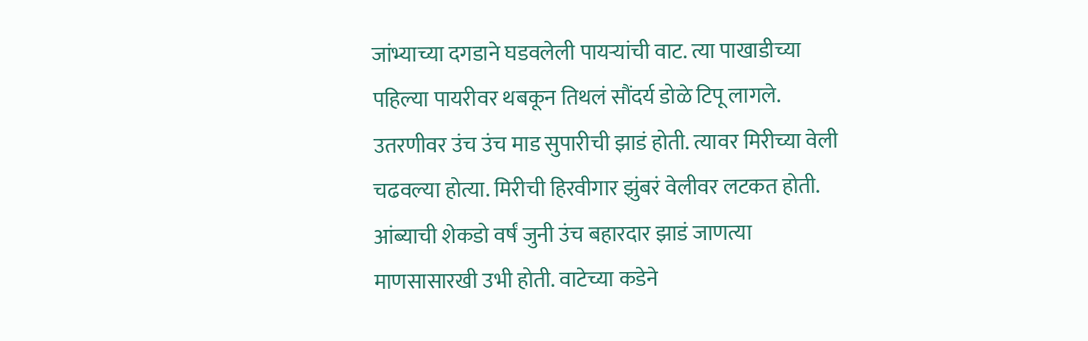जांभ्याच्या दगडाने घडवलेली पायऱ्यांची वाट. त्या पाखाडीच्या पहिल्या पायरीवर थबकून तिथलं सौंदर्य डोळे टिपू लागले. उतरणीवर उंच उंच माड सुपारीची झाडं होती. त्यावर मिरीच्या वेली चढवल्या होत्या. मिरीची हिरवीगार झुंबरं वेलीवर लटकत होती. आंब्याची शेकडो वर्षं जुनी उंच बहारदार झाडं जाणत्या माणसासारखी उभी होती. वाटेच्या कडेने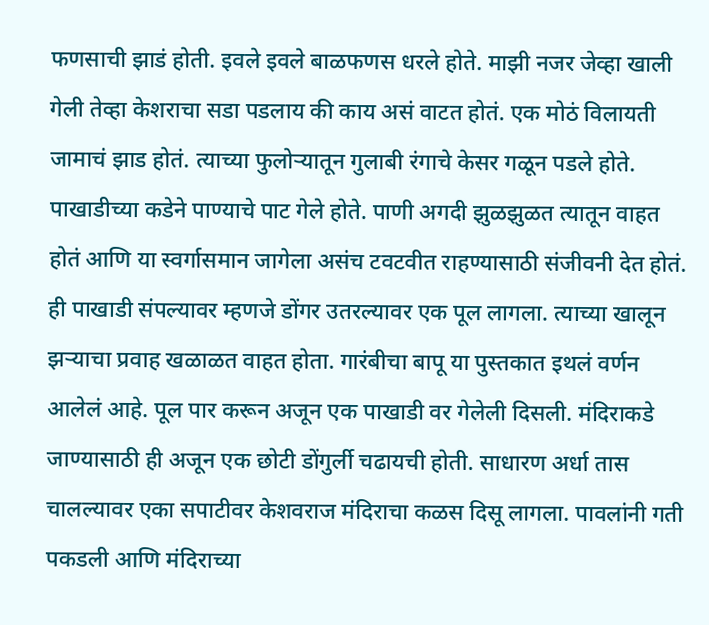फणसाची झाडं होती. इवले इवले बाळफणस धरले होते. माझी नजर जेव्हा खाली गेली तेव्हा केशराचा सडा पडलाय की काय असं वाटत होतं. एक मोठं विलायती जामाचं झाड होतं. त्याच्या फुलोऱ्यातून गुलाबी रंगाचे केसर गळून पडले होते. पाखाडीच्या कडेने पाण्याचे पाट गेले होते. पाणी अगदी झुळझुळत त्यातून वाहत होतं आणि या स्वर्गासमान जागेला असंच टवटवीत राहण्यासाठी संजीवनी देत होतं. ही पाखाडी संपल्यावर म्हणजे डोंगर उतरल्यावर एक पूल लागला. त्याच्या खालून झऱ्याचा प्रवाह खळाळत वाहत होता. गारंबीचा बापू या पुस्तकात इथलं वर्णन आलेलं आहे. पूल पार करून अजून एक पाखाडी वर गेलेली दिसली. मंदिराकडे जाण्यासाठी ही अजून एक छोटी डोंगुर्ली चढायची होती. साधारण अर्धा तास चालल्यावर एका सपाटीवर केशवराज मंदिराचा कळस दिसू लागला. पावलांनी गती पकडली आणि मंदिराच्या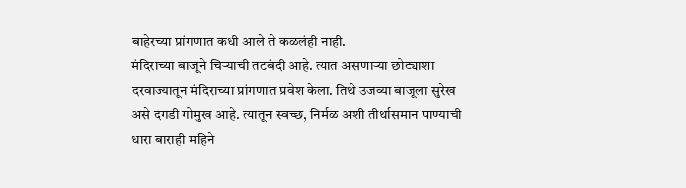बाहेरच्या प्रांगणात कधी आले ते कळलंही नाही.
मंदिराच्या बाजूने चिऱ्याची तटबंदी आहे. त्यात असणाऱ्या छोट्याशा दरवाज्यातून मंदिराच्या प्रांगणात प्रवेश केला. तिथे उजव्या बाजूला सुरेख असे दगडी गोमुख आहे. त्यातून स्वच्छ, निर्मळ अशी तीर्थासमान पाण्याची धारा बाराही महिने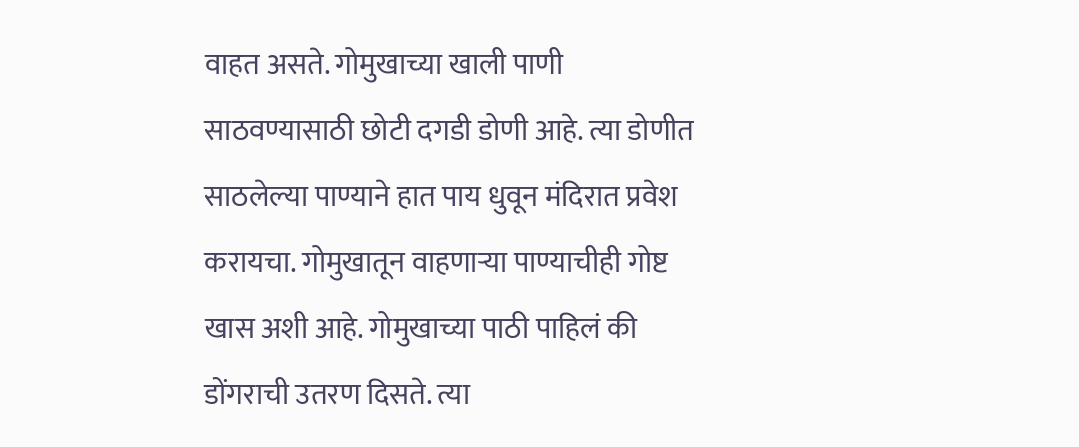वाहत असते. गोमुखाच्या खाली पाणी साठवण्यासाठी छोटी दगडी डोणी आहे. त्या डोणीत साठलेल्या पाण्याने हात पाय धुवून मंदिरात प्रवेश करायचा. गोमुखातून वाहणाऱ्या पाण्याचीही गोष्ट खास अशी आहे. गोमुखाच्या पाठी पाहिलं की डोंगराची उतरण दिसते. त्या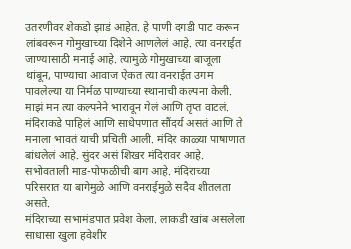उतरणीवर शेकडो झाडं आहेत. हे पाणी दगडी पाट करून लांबवरून गोमुखाच्या दिशेने आणलेलं आहे. त्या वनराईत जाण्यासाठी मनाई आहे. त्यामुळे गोमुखाच्या बाजूला थांबून, पाण्याचा आवाज ऐकत त्या वनराईत उगम पावलेल्या या निर्मळ पाण्याच्या स्थानाची कल्पना केली. माझं मन त्या कल्पनेने भारावून गेलं आणि तृप्त वाटलं.
मंदिराकडे पाहिलं आणि साधेपणात सौंदर्य असतं आणि ते मनाला भावतं याची प्रचिती आली. मंदिर काळ्या पाषाणात बांधलेलं आहे. सुंदर असं शिखर मंदिरावर आहे. सभोवताली माड-पोफळीची बाग आहे. मंदिराच्या परिसरात या बागेमुळे आणि वनराईमुळे सदैव शीतलता असते.
मंदिराच्या सभामंडपात प्रवेश केला. लाकडी खांब असलेला साधासा खुला हवेशीर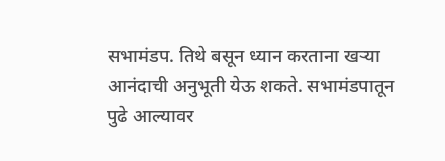सभामंडप. तिथे बसून ध्यान करताना खऱ्या आनंदाची अनुभूती येऊ शकते. सभामंडपातून पुढे आल्यावर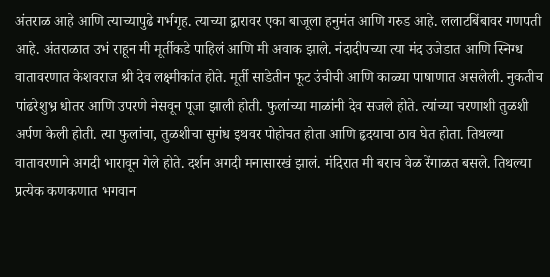अंतराळ आहे आणि त्याच्यापुढे गर्भगृह. त्याच्या द्वारावर एका बाजूला हनुमंत आणि गरुड आहे. ललाटबिंबावर गणपती आहे. अंतराळात उभं राहून मी मूर्तीकडे पाहिलं आणि मी अवाक झाले. नंदादीपच्या त्या मंद उजेडात आणि स्निग्ध वातावरणात केशवराज श्री देव लक्ष्मीकांत होते. मूर्ती साडेतीन फूट उंचीची आणि काळ्या पाषाणात असलेली. नुकतीच पांढरेशुभ्र धोतर आणि उपरणे नेसवून पूजा झाली होती. फुलांच्या माळांनी देव सजले होते. त्यांच्या चरणाशी तुळशी अर्पण केली होती. त्या फुलांचा, तुळशीचा सुगंध इथवर पोहोचत होता आणि हृदयाचा ठाव घेत होता. तिथल्या वातावरणाने अगदी भारावून गेले होते. दर्शन अगदी मनासारखं झालं. मंदिरात मी बराच वेळ रेंगाळत बसले. तिथल्या प्रत्येक कणकणात भगवान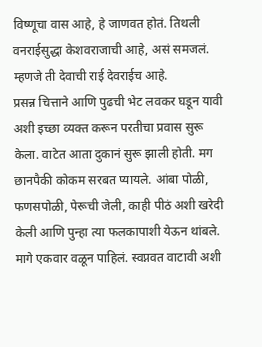विष्णूचा वास आहे, हे जाणवत होतं. तिथली वनराईसुद्धा केशवराजाची आहे, असं समजलं. म्हणजे ती देवाची राई देवराईच आहे.
प्रसन्न चित्ताने आणि पुढची भेट लवकर घडून यावी अशी इच्छा व्यक्त करून परतीचा प्रवास सुरू केला. वाटेत आता दुकानं सुरू झाली होती. मग छानपैकी कोकम सरबत प्यायले. आंबा पोळी, फणसपोळी, पेरूची जेली, काही पीठं अशी खरेदी केली आणि पुन्हा त्या फलकापाशी येऊन थांबले. मागे एकवार वळून पाहिलं. स्वप्नवत वाटावी अशी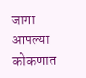जागा आपल्या कोकणात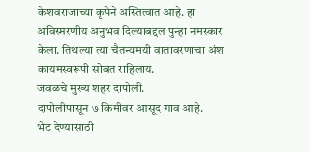केशवराजाच्या कृपेने अस्तित्वात आहे. हा अविस्मरणीय अनुभव दिल्याबद्दल पुन्हा नमस्कार केला. तिथल्या त्या चैतन्यमयी वातावरणाचा अंश कायमस्वरूपी सोबत राहिलाय.
जवळचे मुख्य शहर दापोली.
दापोलीपासून ७ किमीवर आसूद गाव आहे.
भेट देण्यासाठी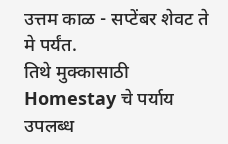उत्तम काळ - सप्टेंबर शेवट ते मे पर्यंत.
तिथे मुक्कासाठी Homestay चे पर्याय उपलब्ध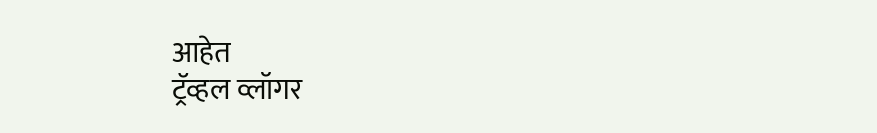आहेत
ट्रॅव्हल व्लॉगर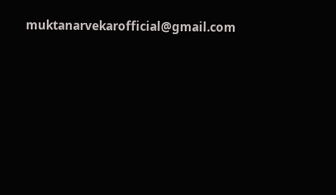muktanarvekarofficial@gmail.com